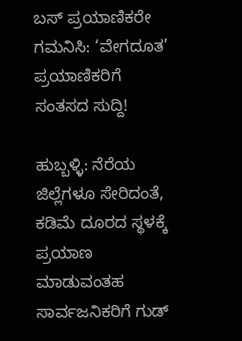ಬಸ್ ಪ್ರಯಾಣಿಕರೇ ಗಮನಿಸಿ: ‘ವೇಗದೂತ’ ಪ್ರಯಾಣಿಕರಿಗೆ ಸಂತಸದ ಸುದ್ದಿ!

ಹುಬ್ಬಳ್ಳಿ: ನೆರೆಯ ಜಿಲ್ಲೆಗಳೂ ಸೇರಿದಂತೆ, ಕಡಿಮೆ ದೂರದ ಸ್ಥಳಕ್ಕೆ ಪ್ರಯಾಣ ಮಾಡುವಂತಹ ಸಾರ್ವಜನಿಕರಿಗೆ ಗುಡ್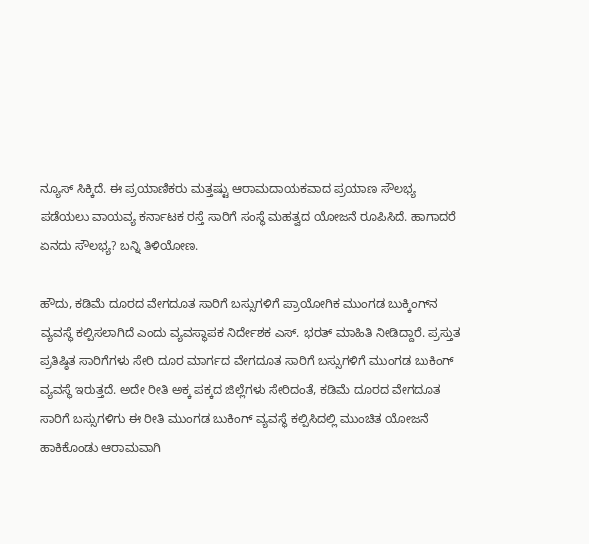ನ್ಯೂಸ್ ಸಿಕ್ಕಿದೆ. ಈ ಪ್ರಯಾಣಿಕರು ಮತ್ತಷ್ಟು ಆರಾಮದಾಯಕವಾದ ಪ್ರಯಾಣ ಸೌಲಭ್ಯ ಪಡೆಯಲು ವಾಯವ್ಯ ಕರ್ನಾಟಕ ರಸ್ತೆ ಸಾರಿಗೆ ಸಂಸ್ಥೆ ಮಹತ್ವದ ಯೋಜನೆ ರೂಪಿಸಿದೆ. ಹಾಗಾದರೆ ಏನದು ಸೌಲಭ್ಯ? ಬನ್ನಿ ತಿಳಿಯೋಣ.

ಹೌದು, ಕಡಿಮೆ ದೂರದ ವೇಗದೂತ ಸಾರಿಗೆ ಬಸ್ಸುಗಳಿಗೆ ಪ್ರಾಯೋಗಿಕ ಮುಂಗಡ ಬುಕ್ಕಿಂಗ್‌ನ ವ್ಯವಸ್ಥೆ ಕಲ್ಪಿಸಲಾಗಿದೆ ಎಂದು ವ್ಯವಸ್ಥಾಪಕ ನಿರ್ದೇಶಕ ಎಸ್. ಭರತ್ ಮಾಹಿತಿ ನೀಡಿದ್ದಾರೆ. ಪ್ರಸ್ತುತ ಪ್ರತಿಷ್ಠಿತ ಸಾರಿಗೆಗಳು ಸೇರಿ ದೂರ ಮಾರ್ಗದ ವೇಗದೂತ ಸಾರಿಗೆ ಬಸ್ಸುಗಳಿಗೆ ಮುಂಗಡ ಬುಕಿಂಗ್ ವ್ಯವಸ್ಥೆ ಇರುತ್ತದೆ. ಅದೇ ರೀತಿ ಅಕ್ಕ ಪಕ್ಕದ ಜಿಲ್ಲೆಗಳು ಸೇರಿದಂತೆ, ಕಡಿಮೆ ದೂರದ ವೇಗದೂತ ಸಾರಿಗೆ ಬಸ್ಸುಗಳಿಗು ಈ ರೀತಿ ಮುಂಗಡ ಬುಕಿಂಗ್ ವ್ಯವಸ್ಥೆ ಕಲ್ಪಿಸಿದಲ್ಲಿ ಮುಂಚಿತ ಯೋಜನೆ ಹಾಕಿಕೊಂಡು ಆರಾಮವಾಗಿ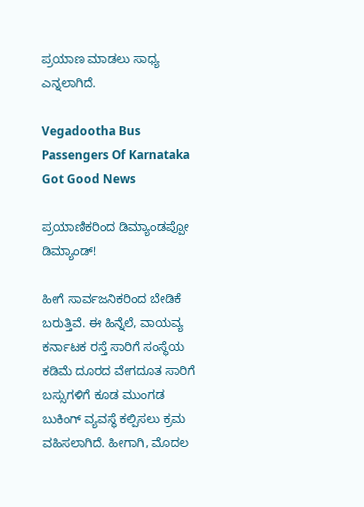ಪ್ರಯಾಣ ಮಾಡಲು ಸಾಧ್ಯ ಎನ್ನಲಾಗಿದೆ.

Vegadootha Bus Passengers Of Karnataka Got Good News

ಪ್ರಯಾಣಿಕರಿಂದ ಡಿಮ್ಯಾಂಡಪ್ಪೋ ಡಿಮ್ಯಾಂಡ್!

ಹೀಗೆ ಸಾರ್ವಜನಿಕರಿಂದ ಬೇಡಿಕೆ ಬರುತ್ತಿವೆ. ಈ ಹಿನ್ನೆಲೆ, ವಾಯವ್ಯ ಕರ್ನಾಟಕ ರಸ್ತೆ ಸಾರಿಗೆ ಸಂಸ್ಥೆಯ ಕಡಿಮೆ ದೂರದ ವೇಗದೂತ ಸಾರಿಗೆ ಬಸ್ಸುಗಳಿಗೆ ಕೂಡ ಮುಂಗಡ ಬುಕಿಂಗ್ ವ್ಯವಸ್ಥೆ ಕಲ್ಪಿಸಲು ಕ್ರಮ ವಹಿಸಲಾಗಿದೆ. ಹೀಗಾಗಿ, ಮೊದಲ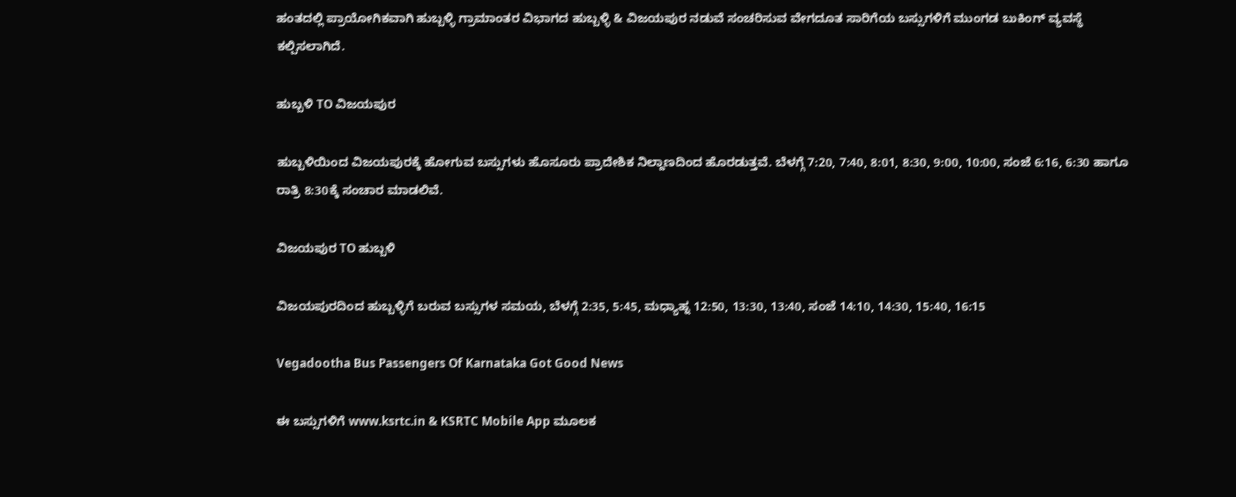ಹಂತದಲ್ಲಿ ಪ್ರಾಯೋಗಿಕವಾಗಿ ಹುಬ್ಬಳ್ಳಿ ಗ್ರಾಮಾಂತರ ವಿಭಾಗದ ಹುಬ್ಬಳ್ಳಿ & ವಿಜಯಪುರ ನಡುವೆ ಸಂಚರಿಸುವ ವೇಗದೂತ ಸಾರಿಗೆಯ ಬಸ್ಸುಗಳಿಗೆ ಮುಂಗಡ ಬುಕಿಂಗ್ ವ್ಯವಸ್ಥೆ ಕಲ್ಪಿಸಲಾಗಿದೆ.

ಹುಬ್ಬಳಿ TO ವಿಜಯಪುರ

ಹುಬ್ಬಳಿಯಿಂದ ವಿಜಯಪುರಕ್ಕೆ ಹೋಗುವ ಬಸ್ಸುಗಳು ಹೊಸೂರು ಪ್ರಾದೇಶಿಕ ನಿಲ್ದಾಣದಿಂದ ಹೊರಡುತ್ತವೆ. ಬೆಳಗ್ಗೆ 7:20, 7:40, 8:01, 8:30, 9:00, 10:00, ಸಂಜೆ 6:16, 6:30 ಹಾಗೂ ರಾತ್ರಿ 8:30ಕ್ಕೆ ಸಂಚಾರ ಮಾಡಲಿವೆ.

ವಿಜಯಪುರ TO ಹುಬ್ಬಳಿ

ವಿಜಯಪುರದಿಂದ ಹುಬ್ಬಳ್ಳಿಗೆ ಬರುವ ಬಸ್ಸುಗಳ ಸಮಯ, ಬೆಳಗ್ಗೆ 2:35, 5:45, ಮಧ್ಯಾಹ್ನ 12:50, 13:30, 13:40, ಸಂಜೆ 14:10, 14:30, 15:40, 16:15

Vegadootha Bus Passengers Of Karnataka Got Good News

ಈ ಬಸ್ಸುಗಳಿಗೆ www.ksrtc.in & KSRTC Mobile App ಮೂಲಕ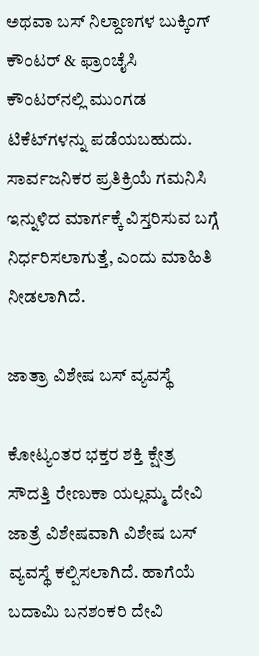ಅಥವಾ ಬಸ್ ನಿಲ್ದಾಣಗಳ ಬುಕ್ಕಿಂಗ್ ಕೌಂಟರ್ & ಫ್ರಾಂಚೈಸಿ ಕೌಂಟರ್‌ನಲ್ಲಿ ಮುಂಗಡ ಟಿಕೆಟ್‌ಗಳನ್ನು ಪಡೆಯಬಹುದು. ಸಾರ್ವಜನಿಕರ ಪ್ರತಿಕ್ರಿಯೆ ಗಮನಿಸಿ ಇನ್ನುಳಿದ ಮಾರ್ಗಕ್ಕೆ ವಿಸ್ತರಿಸುವ ಬಗ್ಗೆ ನಿರ್ಧರಿಸಲಾಗುತ್ತೆ, ಎಂದು ಮಾಹಿತಿ ನೀಡಲಾಗಿದೆ.

ಜಾತ್ರಾ ವಿಶೇಷ ಬಸ್ ವ್ಯವಸ್ಥೆ

ಕೋಟ್ಯಂತರ ಭಕ್ತರ ಶಕ್ತಿ ಕ್ಷೇತ್ರ ಸೌದತ್ತಿ ರೇಣುಕಾ ಯಲ್ಲಮ್ಮ ದೇವಿ ಜಾತ್ರೆ ವಿಶೇಷವಾಗಿ ವಿಶೇಷ ಬಸ್ ವ್ಯವಸ್ಥೆ ಕಲ್ಪಿಸಲಾಗಿದೆ. ಹಾಗೆಯೆ ಬದಾಮಿ ಬನಶಂಕರಿ ದೇವಿ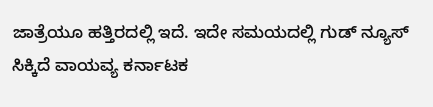ಜಾತ್ರೆಯೂ ಹತ್ತಿರದಲ್ಲಿ ಇದೆ. ಇದೇ ಸಮಯದಲ್ಲಿ ಗುಡ್ ನ್ಯೂಸ್ ಸಿಕ್ಕಿದೆ ವಾಯವ್ಯ ಕರ್ನಾಟಕ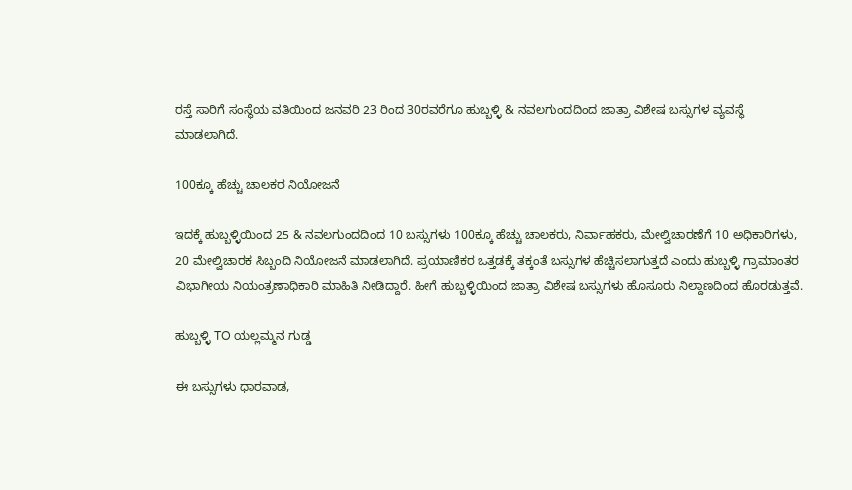ರಸ್ತೆ ಸಾರಿಗೆ ಸಂಸ್ಥೆಯ ವತಿಯಿಂದ ಜನವರಿ 23 ರಿಂದ 30ರವರೆಗೂ ಹುಬ್ಬಳ್ಳಿ & ನವಲಗುಂದದಿಂದ ಜಾತ್ರಾ ವಿಶೇಷ ಬಸ್ಸುಗಳ ವ್ಯವಸ್ಥೆ ಮಾಡಲಾಗಿದೆ.

100ಕ್ಕೂ ಹೆಚ್ಚು ಚಾಲಕರ ನಿಯೋಜನೆ

ಇದಕ್ಕೆ ಹುಬ್ಬಳ್ಳಿಯಿಂದ 25 & ನವಲಗುಂದದಿಂದ 10 ಬಸ್ಸುಗಳು 100ಕ್ಕೂ ಹೆಚ್ಚು ಚಾಲಕರು, ನಿರ್ವಾಹಕರು, ಮೇಲ್ವಿಚಾರಣೆಗೆ 10 ಅಧಿಕಾರಿಗಳು, 20 ಮೇಲ್ವಿಚಾರಕ ಸಿಬ್ಬಂದಿ ನಿಯೋಜನೆ ಮಾಡಲಾಗಿದೆ. ಪ್ರಯಾಣಿಕರ ಒತ್ತಡಕ್ಕೆ ತಕ್ಕಂತೆ ಬಸ್ಸುಗಳ ಹೆಚ್ಚಿಸಲಾಗುತ್ತದೆ ಎಂದು ಹುಬ್ಬಳ್ಳಿ ಗ್ರಾಮಾಂತರ ವಿಭಾಗೀಯ ನಿಯಂತ್ರಣಾಧಿಕಾರಿ ಮಾಹಿತಿ ನೀಡಿದ್ದಾರೆ. ಹೀಗೆ ಹುಬ್ಬಳ್ಳಿಯಿಂದ ಜಾತ್ರಾ ವಿಶೇಷ ಬಸ್ಸುಗಳು ಹೊಸೂರು ನಿಲ್ದಾಣದಿಂದ ಹೊರಡುತ್ತವೆ.

ಹುಬ್ಬಳ್ಳಿ TO ಯಲ್ಲಮ್ಮನ ಗುಡ್ಡ

ಈ ಬಸ್ಸುಗಳು ಧಾರವಾಡ,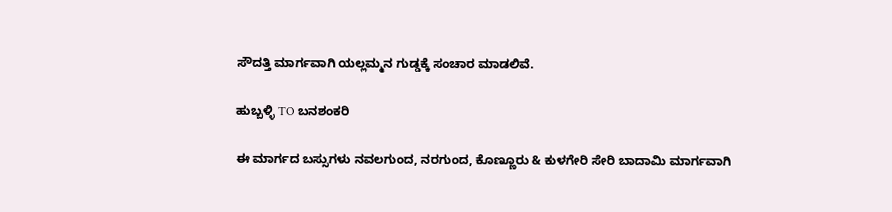ಸೌದತ್ತಿ ಮಾರ್ಗವಾಗಿ ಯಲ್ಲಮ್ಮನ ಗುಡ್ಡಕ್ಕೆ ಸಂಚಾರ ಮಾಡಲಿವೆ.

ಹುಬ್ಬಳ್ಳಿ TO ಬನಶಂಕರಿ

ಈ ಮಾರ್ಗದ ಬಸ್ಸುಗಳು ನವಲಗುಂದ, ನರಗುಂದ, ಕೊಣ್ಣೂರು & ಕುಳಗೇರಿ ಸೇರಿ ಬಾದಾಮಿ ಮಾರ್ಗವಾಗಿ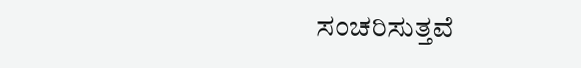ಸಂಚರಿಸುತ್ತವೆ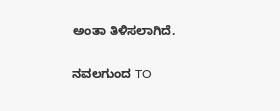ಅಂತಾ ತಿಳಿಸಲಾಗಿದೆ.

ನವಲಗುಂದ TO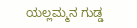ಯಲ್ಲಮ್ಮನ ಗುಡ್ಡ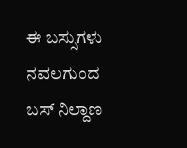ಈ ಬಸ್ಸುಗಳು ನವಲಗುಂದ ಬಸ್ ನಿಲ್ದಾಣ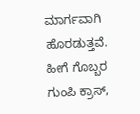ಮಾರ್ಗವಾಗಿ ಹೊರಡುತ್ತವೆ. ಹೀಗೆ ಗೊಬ್ಬರ ಗುಂಪಿ ಕ್ರಾಸ್,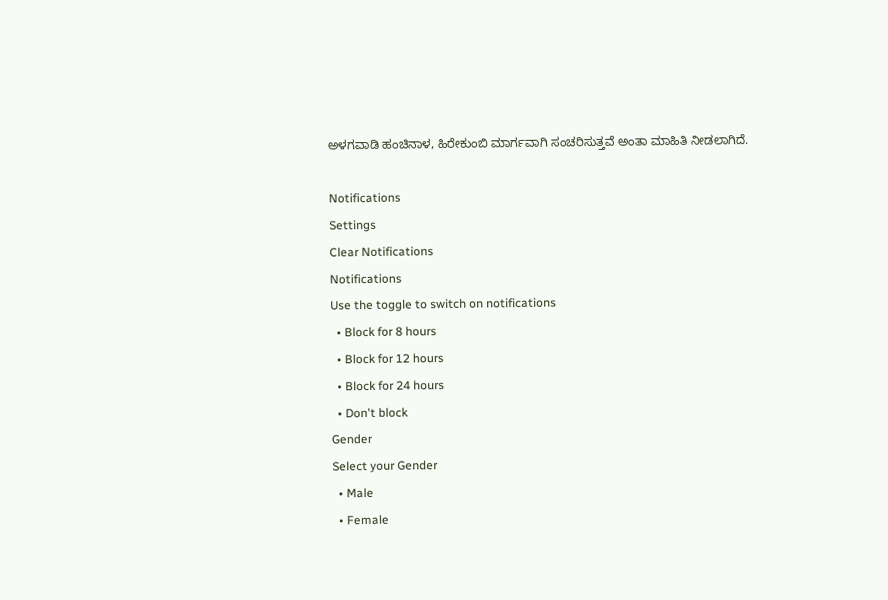ಅಳಗವಾಡಿ ಹಂಚಿನಾಳ, ಹಿರೇಕುಂಬಿ ಮಾರ್ಗವಾಗಿ ಸಂಚರಿಸುತ್ತವೆ ಅಂತಾ ಮಾಹಿತಿ ನೀಡಲಾಗಿದೆ.

Notifications
Settings
Clear Notifications
Notifications
Use the toggle to switch on notifications
  • Block for 8 hours
  • Block for 12 hours
  • Block for 24 hours
  • Don't block
Gender
Select your Gender
  • Male
  • Female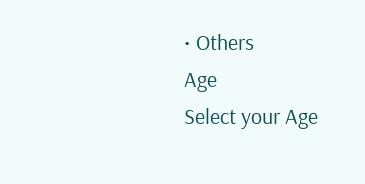• Others
Age
Select your Age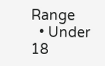Range
  • Under 18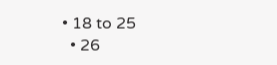• 18 to 25
  • 26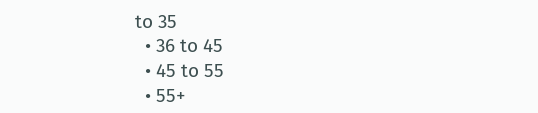to 35
  • 36 to 45
  • 45 to 55
  • 55+